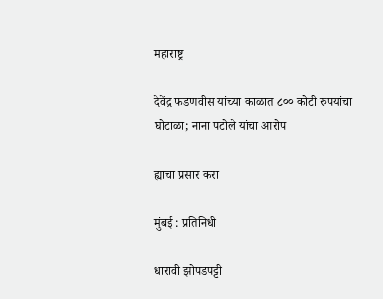महाराष्ट्र

देवेंद्र फडणवीस यांच्या काळात ८०० कोटी रुपयांचा घोटाळा; नाना पटोले यांचा आरोप

ह्याचा प्रसार करा

मुंबई : प्रतिनिधी

धारावी झोपडपट्टी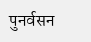पुनर्वसन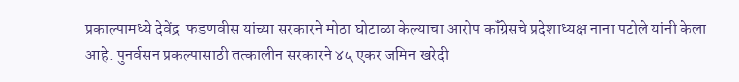प्रकाल्पामध्ये देवेंद्र  फडणवीस यांच्या सरकारने मोठा घोटाळा केल्याचा आरोप कॉंग्रेसचे प्रदेशाध्यक्ष नाना पटोले यांनी केला आहे. पुनर्वसन प्रकल्पासाठी तत्कालीन सरकारने ४५ एकर जमिन खरेदी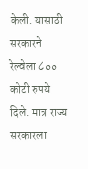केली. यासाठी सरकारने रेल्वेला ८०० कोटी रुपये दिले. मात्र राज्य सरकारला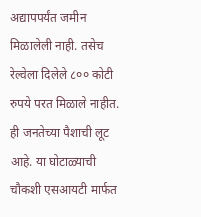अद्यापपर्यंत जमीन मिळालेली नाही. तसेच रेल्वेला दिलेले ८०० कोटी रुपये परत मिळाले नाहीत. ही जनतेच्या पैशाची लूट आहे. या घोटाळ्याची चौकशी एसआयटी मार्फत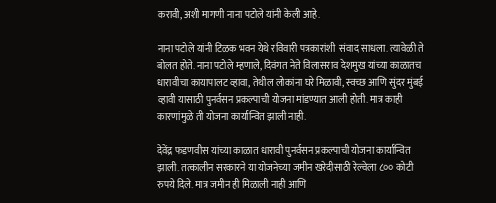करावी, अशी मागणी नाना पटोले यांनी केली आहे.

नाना पटोले यांनी टिळक भवन येथे रविवारी पत्रकारांशी  संवाद साधला. त्यावेळी ते बोलत होते. नाना पटोले म्हणाले, दिवंगत नेते विलासराव देशमुख यांच्या काळातच धारावीचा कायापालट व्हावा, तेथील लोकांना घरे मिळावी, स्वच्छ आणि सुंदर मुंबई व्हावी यासाठी पुनर्वसन प्रकल्पाची योजना मांडण्यात आली होती. मात्र काही कारणांमुळे ती योजना कार्यान्वित झाली नाही.

देवेंद्र फडणवीस यांच्या काळात धारावी पुनर्वसन प्रकल्पाची योजना कार्यान्वित झाली. तत्कालीन सरकारने या योजनेच्या जमीन खरेदीसाठी रेल्वेला ८०० कोटी रुपये दिले. मात्र जमीन ही मिळाली नाही आणि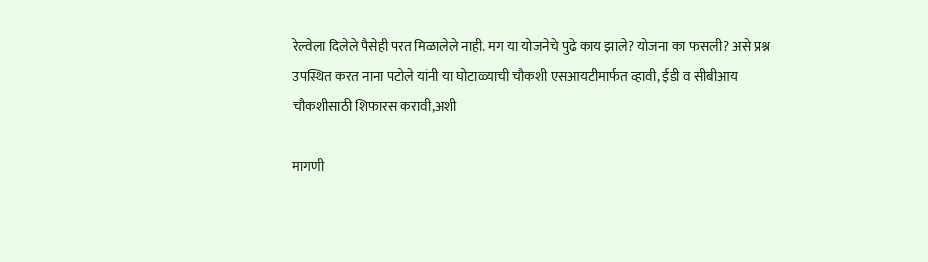रेल्वेला दिलेले पैसेही परत मिळालेले नाही. मग या योजनेचे पुढे काय झाले? योजना का फसली? असे प्रश्न उपस्थित करत नाना पटोले यांनी या घोटाळ्याची चौकशी एसआयटीमार्फत व्हावी, ईडी व सीबीआय चौकशीसाठी शिफारस करावी,अशी

मागणी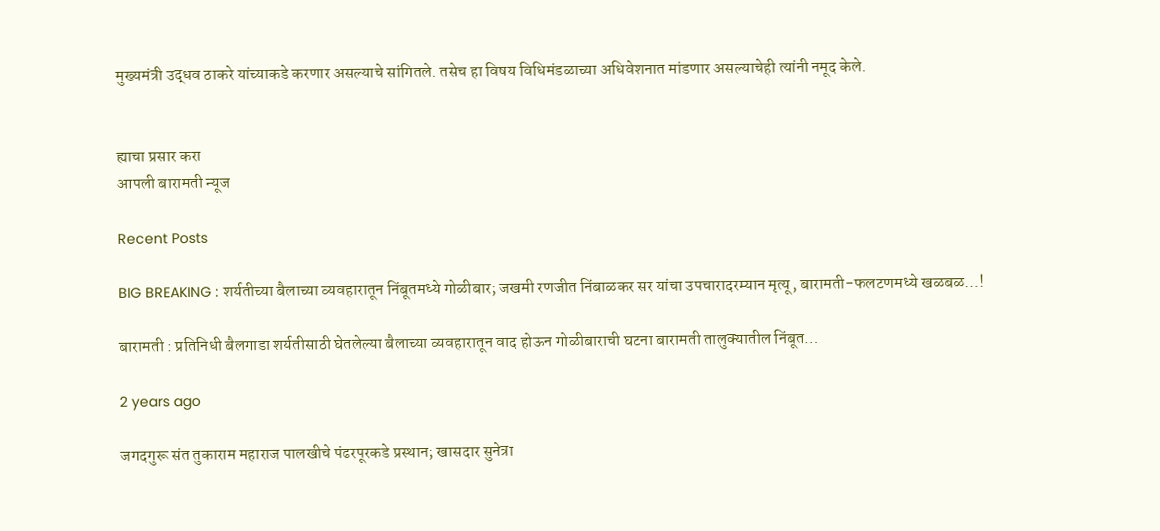मुख्यमंत्री उद्धव ठाकरे यांच्याकडे करणार असल्याचे सांगितले. तसेच हा विषय विधिमंडळाच्या अधिवेशनात मांडणार असल्याचेही त्यांनी नमूद केले.


ह्याचा प्रसार करा
आपली बारामती न्यूज

Recent Posts

BIG BREAKING : शर्यतीच्या बैलाच्या व्यवहारातून निंबूतमध्ये गोळीबार; जखमी रणजीत निंबाळकर सर यांचा उपचारादरम्यान मृत्यू, बारामती-फलटणमध्ये खळबळ…!

बारामती : प्रतिनिधी बैलगाडा शर्यतीसाठी घेतलेल्या बैलाच्या व्यवहारातून वाद होऊन गोळीबाराची घटना बारामती तालुक्यातील निंबूत…

2 years ago

जगदगुरू संत तुकाराम महाराज पालखीचे पंढरपूरकडे प्रस्थान; खासदार सुनेत्रा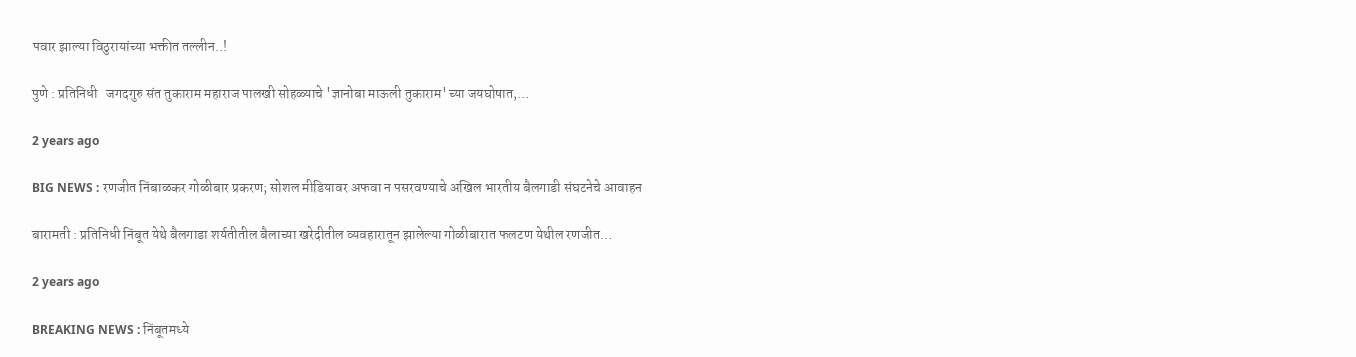पवार झाल्या विठुरायांच्या भक्तीत तल्लीन..!

पुणे : प्रतिनिधी   जगदगुरु संत तुकाराम महाराज पालखी सोहळ्याचे 'ज्ञानोबा माऊली तुकाराम' च्या जयघोषात,…

2 years ago

BIG NEWS : रणजीत निंबाळकर गोळीबार प्रकरण; सोशल मीडियावर अफवा न पसरवण्याचे अखिल भारतीय बैलगाडी संघटनेचे आवाहन

बारामती : प्रतिनिधी निंबूत येथे बैलगाडा शर्यतीतील बैलाच्या खरेदीतील व्यवहारातून झालेल्या गोळीबारात फलटण येथील रणजीत…

2 years ago

BREAKING NEWS : निंबूतमध्ये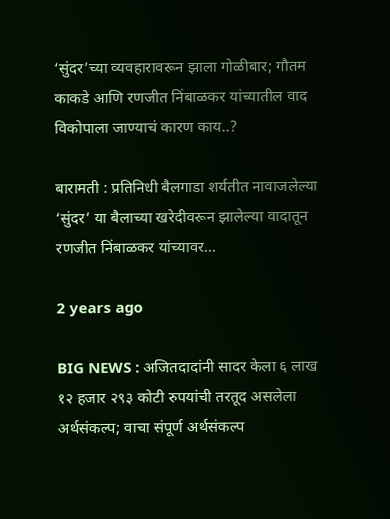‘सुंदर’च्या व्यवहारावरून झाला गोळीबार; गौतम काकडे आणि रणजीत निंबाळकर यांच्यातील वाद विकोपाला जाण्याचं कारण काय..?

बारामती : प्रतिनिधी बैलगाडा शर्यतीत नावाजलेल्या ‘सुंदर’ या बैलाच्या खरेदीवरून झालेल्या वादातून रणजीत निंबाळकर यांच्यावर…

2 years ago

BIG NEWS : अजितदादांनी सादर केला ६ लाख १२ हजार २९३ कोटी रुपयांची तरतूद असलेला अर्थसंकल्प; वाचा संपूर्ण अर्थसंकल्प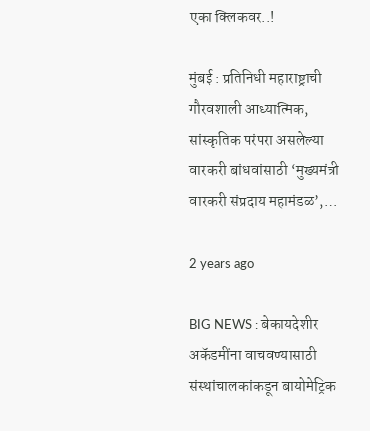एका क्लिकवर..!

मुंबई : प्रतिनिधी महाराष्ट्राची गौरवशाली आध्यात्मिक, सांस्कृतिक परंपरा असलेल्या वारकरी बांधवांसाठी ‘मुख्यमंत्री वारकरी संप्रदाय महामंडळ’,…

2 years ago

BIG NEWS : बेकायदेशीर अकॅडमींना वाचवण्यासाठी संस्थांचालकांकडून बायोमेट्रिक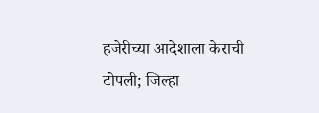हजेरीच्या आदेशाला केराची टोपली; जिल्हा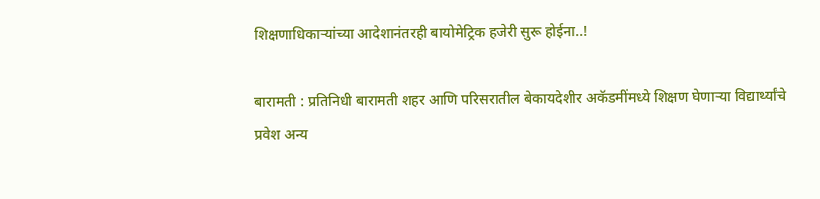शिक्षणाधिकाऱ्यांच्या आदेशानंतरही बायोमेट्रिक हजेरी सुरू होईना..!

बारामती : प्रतिनिधी बारामती शहर आणि परिसरातील बेकायदेशीर अकॅडमींमध्ये शिक्षण घेणाऱ्या विद्यार्थ्यांचे प्रवेश अन्य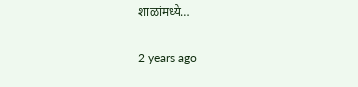शाळांमध्ये…

2 years ago